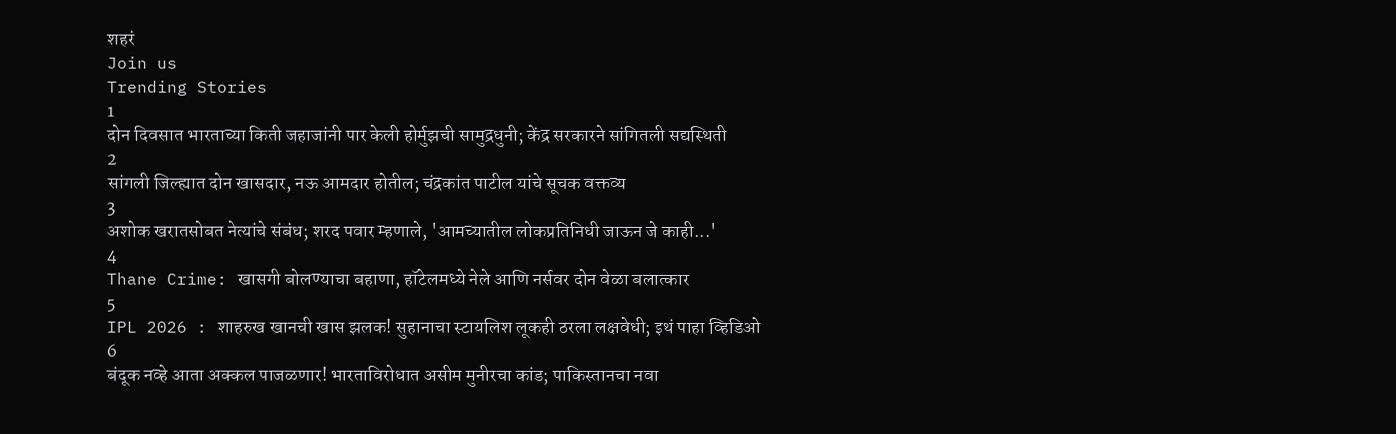शहरं
Join us
Trending Stories
1
दोन दिवसात भारताच्या किती जहाजांनी पार केली होर्मुझची सामुद्रधुनी; केंद्र सरकारने सांगितली सद्यस्थिती
2
सांगली जिल्ह्यात दोन खासदार, नऊ आमदार होतील; चंद्रकांत पाटील यांचे सूचक वक्तव्य
3
अशोक खरातसोबत नेत्यांचे संबंध; शरद पवार म्हणाले, 'आमच्यातील लोकप्रतिनिधी जाऊन जे काही...'
4
Thane Crime: खासगी बोलण्याचा बहाणा, हॉटेलमध्ये नेले आणि नर्सवर दोन वेळा बलात्कार
5
IPL 2026 : शाहरुख खानची खास झलक! सुहानाचा स्टायलिश लूकही ठरला लक्षवेधी; इथं पाहा व्हिडिओ
6
बंदूक नव्हे आता अक्कल पाजळणार! भारताविरोधात असीम मुनीरचा कांड; पाकिस्तानचा नवा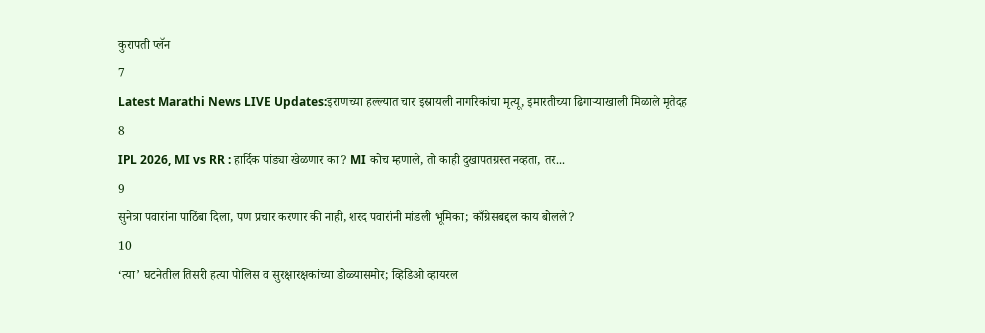कुरापती प्लॅन
7
Latest Marathi News LIVE Updates:इराणच्या हल्ल्यात चार इस्रायली नागरिकांचा मृत्यू, इमारतीच्या ढिगाऱ्याखाली मिळाले मृतेदह
8
IPL 2026, MI vs RR : हार्दिक पांड्या खेळणार का? MI कोच म्हणाले, तो काही दुखापतग्रस्त नव्हता, तर...
9
सुनेत्रा पवारांना पाठिंबा दिला, पण प्रचार करणार की नाही, शरद पवारांनी मांडली भूमिका; काँग्रेसबद्दल काय बोलले?
10
‘त्या’ घटनेतील तिसरी हत्या पोलिस व सुरक्षारक्षकांच्या डोळ्यासमोर; व्हिडिओ व्हायरल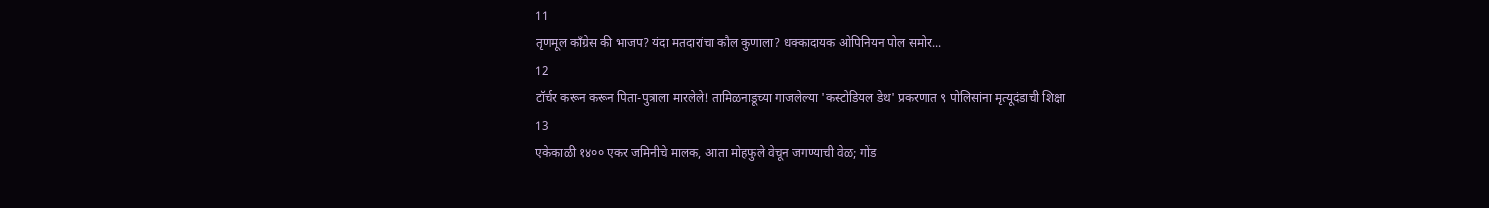11
तृणमूल काँग्रेस की भाजप? यंदा मतदारांचा कौल कुणाला? धक्कादायक ओपिनियन पोल समोर...
12
टॉर्चर करून करून पिता-पुत्राला मारलेले! तामिळनाडूच्या गाजलेल्या 'कस्टोडियल डेथ' प्रकरणात ९ पोलिसांना मृत्यूदंडाची शिक्षा
13
एकेकाळी १४०० एकर जमिनीचे मालक, आता मोहफुले वेचून जगण्याची वेळ; गोंड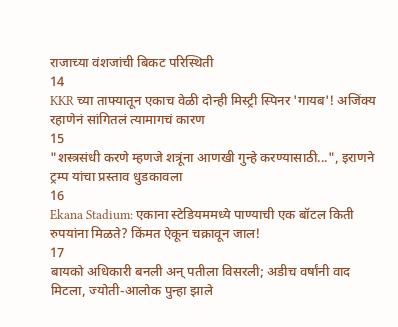राजाच्या वंशजांची बिकट परिस्थिती
14
KKR च्या ताफ्यातून एकाच वेळी दोन्ही मिस्ट्री स्पिनर 'गायब'! अजिंक्य रहाणेनं सांगितलं त्यामागचं कारण
15
"शस्त्रसंधी करणे म्हणजे शत्रूंना आणखी गुन्हे करण्यासाठी...", इराणने ट्रम्प यांचा प्रस्ताव धुडकावला
16
Ekana Stadium: एकाना स्टेडियममध्ये पाण्याची एक बॉटल किती रुपयांना मिळते? किंमत ऐकून चक्रावून जाल!
17
बायको अधिकारी बनली अन् पतीला विसरली; अडीच वर्षांनी वाद मिटला, ज्योती-आलोक पुन्हा झाले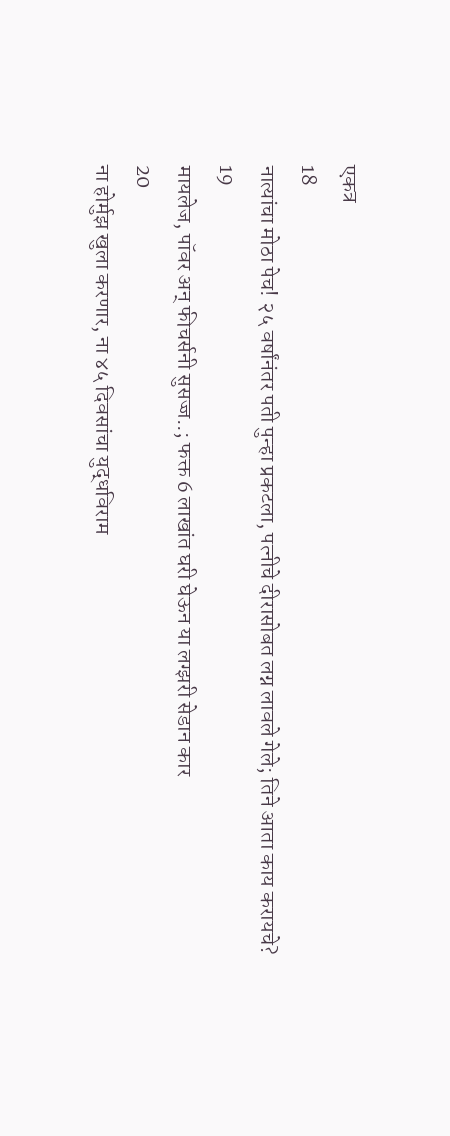एकत्र
18
नात्यांचा मोठा पेच! २५ वर्षांनंतर पती पुन्हा प्रकटला, पत्नीचे दीरासोबत लग्न लावले गेले; तिने आता काय करायचे?
19
मायलेज, पॉवर अन् फीचर्सनी सुसज्ज..; फक्त 6 लाखांत घरी घेऊन या लग्झरी सेडान कार
20
ना होर्मुझ खुला करणार, ना ४५ दिवसांचा युद्धविराम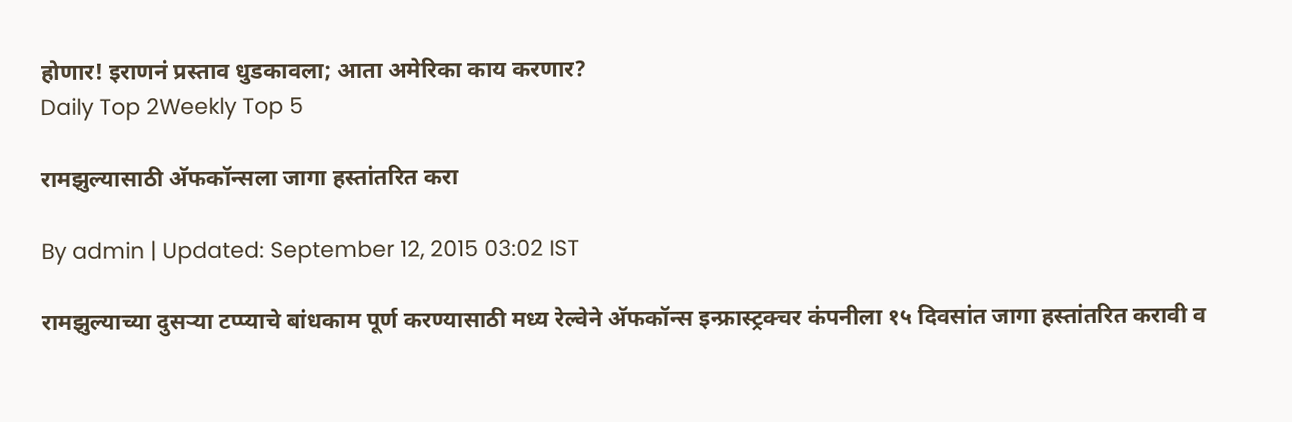होणार! इराणनं प्रस्ताव धुडकावला; आता अमेरिका काय करणार?
Daily Top 2Weekly Top 5

रामझुल्यासाठी अ‍ॅफकॉन्सला जागा हस्तांतरित करा

By admin | Updated: September 12, 2015 03:02 IST

रामझुल्याच्या दुसऱ्या टप्प्याचे बांधकाम पूर्ण करण्यासाठी मध्य रेल्वेने अ‍ॅफकॉन्स इन्फ्रास्ट्रक्चर कंपनीला १५ दिवसांत जागा हस्तांतरित करावी व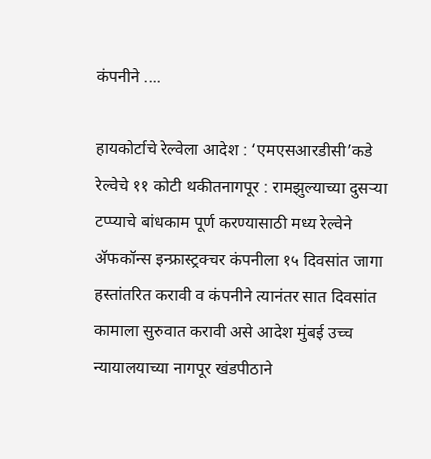कंपनीने ....

हायकोर्टाचे रेल्वेला आदेश : ‘एमएसआरडीसी’कडे रेल्वेचे ११ कोटी थकीतनागपूर : रामझुल्याच्या दुसऱ्या टप्प्याचे बांधकाम पूर्ण करण्यासाठी मध्य रेल्वेने अ‍ॅफकॉन्स इन्फ्रास्ट्रक्चर कंपनीला १५ दिवसांत जागा हस्तांतरित करावी व कंपनीने त्यानंतर सात दिवसांत कामाला सुरुवात करावी असे आदेश मुंबई उच्च न्यायालयाच्या नागपूर खंडपीठाने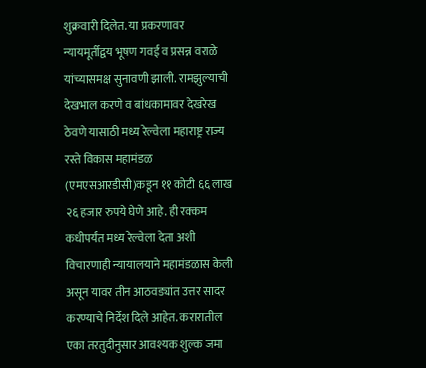शुक्रवारी दिलेत. या प्रकरणावर न्यायमूर्तीद्वय भूषण गवई व प्रसन्न वराळे यांच्यासमक्ष सुनावणी झाली. रामझुल्याची देखभाल करणे व बांधकामावर देखरेख ठेवणे यासाठी मध्य रेल्वेला महाराष्ट्र राज्य रस्ते विकास महामंडळ (एमएसआरडीसी)कडून ११ कोटी ६६ लाख २६ हजार रुपये घेणे आहे. ही रक्कम कधीपर्यंत मध्य रेल्वेला देता अशी विचारणाही न्यायालयाने महामंडळास केली असून यावर तीन आठवड्यांत उत्तर सादर करण्याचे निर्देश दिले आहेत. करारातील एका तरतुदीनुसार आवश्यक शुल्क जमा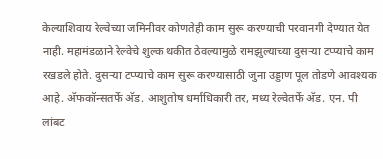केल्याशिवाय रेल्वेच्या जमिनीवर कोणतेही काम सुरू करण्याची परवानगी देण्यात येत नाही. महामंडळाने रेल्वेचे शुल्क थकीत ठेवल्यामुळे रामझुल्याच्या दुसऱ्या टप्प्याचे काम रखडले होते. दुसऱ्या टप्प्याचे काम सुरू करण्यासाठी जुना उड्डाण पूल तोडणे आवश्यक आहे. अ‍ॅफकॉन्सतर्फे अ‍ॅड. आशुतोष धर्माधिकारी तर, मध्य रेल्वेतर्फे अ‍ॅड. एन. पी लांबट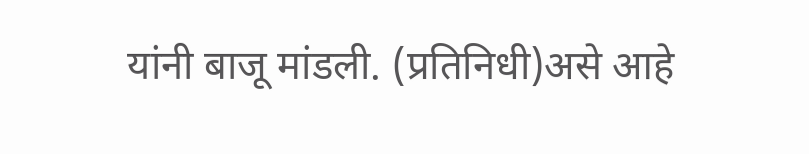यांनी बाजू मांडली. (प्रतिनिधी)असे आहे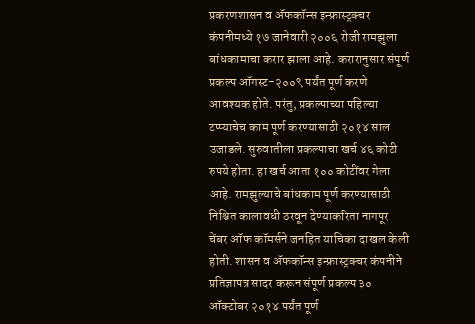प्रकरणशासन व अ‍ॅफकॉन्स इन्फ्रास्ट्रक्चर कंपनीमध्ये १७ जानेवारी २००६ रोजी रामझुला बांधकामाचा करार झाला आहे. करारानुसार संपूर्ण प्रकल्प ऑगस्ट-२००९ पर्यंत पूर्ण करणे आवश्यक होते. परंतु, प्रकल्पाच्या पहिल्या टप्प्याचेच काम पूर्ण करण्यासाठी २०१४ साल उजाडले. सुरुवातीला प्रकल्पाचा खर्च ४६ कोटी रुपये होता. हा खर्च आता १०० कोटींवर गेला आहे. रामझुल्याचे बांधकाम पूर्ण करण्यासाठी निश्चित कालावधी ठरवून देण्याकरिता नागपूर चेंबर ऑफ कॉमर्सने जनहित याचिका दाखल केली होती. शासन व अ‍ॅफकॉन्स इन्फ्रास्ट्रक्चर कंपनीने प्रतिज्ञापत्र सादर करून संपूर्ण प्रकल्प ३० ऑक्टोबर २०१४ पर्यंत पूर्ण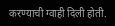करण्याची ग्वाही दिली होती.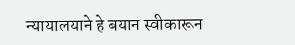न्यायालयाने हे बयान स्वीकारून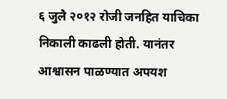६ जुलै २०१२ रोजी जनहित याचिका निकाली काढली होती. यानंतर आश्वासन पाळण्यात अपयश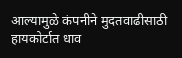आल्यामुळे कंपनीने मुदतवाढीसाठी हायकोर्टात धाव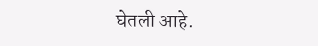घेतली आहे.